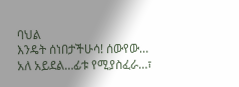ባህል
እንዴት ሰነበታችሁሳ! ሰውየው… አለ አይደል…ፊቱ የሚያስፈራ…፣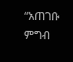“አጠገቡ ምግብ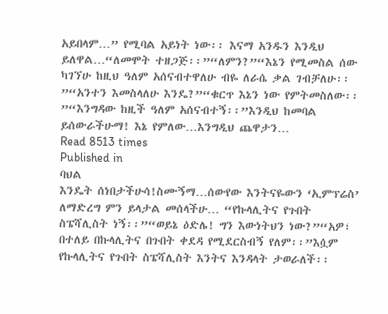አይበላም…” የሚባል አይነት ነው፡፡ እናማ አንዱን እንዲህ ይለዋል…“ለመሞት ተዘጋጅ፡፡”“ለምን?”“እኔን የሚመስል ሰው ካገኘሁ ከዚህ ዓለም አሰናብተዋለሁ ብዬ ለራሴ ቃል ገብቻለሁ፡፡”“አንተን እመስላለሁ እንዴ?”“ቁርጥ እኔን ነው የምትመስለው፡፡”“እንግዳው ከዚች ዓለም አሰናብተኝ፡፡”እንዲህ ከመባል ይሰውራችሁማ! እኔ የምለው…እንግዲህ ጨዋታን…
Read 8513 times
Published in
ባህል
እንዴት ሰነበታችሁሳ!ስሙኝማ…ሰውየው እንትናዬውን ‘ኢምፕሬስ’ ለማድረግ ምን ይላታል መሰላችሁ… “የኩላሊትና የጉበት ስፔሻሊስት ነኝ፡፡”“ወይኔ ዕድሌ! ግን እውነትህን ነው?”“አዎ፣ በተለይ በኩላሊትና በጉበት ቀደዳ የሚደርስብኝ የለም፡፡”እሷም የኩላሊትና የጉበት ስፔሻሊስት እንትና እንዳላት ታወራለች፡፡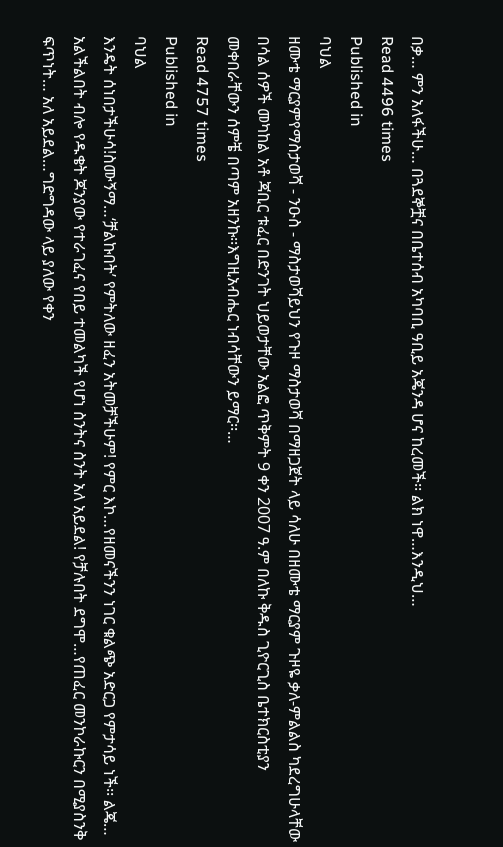በቃ… ምን አለፋችሁ… በጓደኞቿና በቤተሰብ አካባቢ ዓቢይ አጄንዳ ሆና ከረመች፡፡ ልክ ነዋ…እንዲህ…
Read 4496 times
Published in
ባህል
ዘሙቴ ማርያምየማስታወሻ - ንዑስ - ማስታወሻይህን የጉዞ ማስታወሻ በማዘጋጀት ላይ ሳለሁ በዘሙቴ ማርያም ጉዞዬ ቃለ-ምልልስ ካደረግሁላቸው በሳል ሰዎች መካከል አቶ ጃቢር ቱፈር በድንገት ህይወታቸው አልፎ ጥቅምት 9 ቀን 2007 ዓ.ም በለኩ ቅዱስ ጊዮርጊስ ቤተክርስቲያን መቀበራቸውን ሰምቼ በጣም አዘንኩ፡፡እግዚአብሔር ነብሳቸውን ይማር፡፡…
Read 4757 times
Published in
ባህል
እንዴት ሰነበታችሁሳ!ስሙኝማ…‘ቻልኩበት’ የምትለው ዘፈን አትመቻችሁም! የምር እኮ…የዘመናችንን ነገር ቁልጭ አድርጋ የምታሳይ ነች፡፡ ልጄ… አልችልበት ብሎ የዱቄት ጆንያው የተራገፈና የበይ ተመልካች የሆነ ስንትና ስንት አለ አይደል! የቻሉበት ደግሞ…የጠፈር መንኮራኩርን በሚያስንቅ ፍጥነት… አለ አይደል…ግድግዳው ላይ ያለው የቀን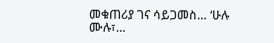መቁጠሪያ ገና ሳይጋመስ… ‘ሁሉ ሙሉ፣…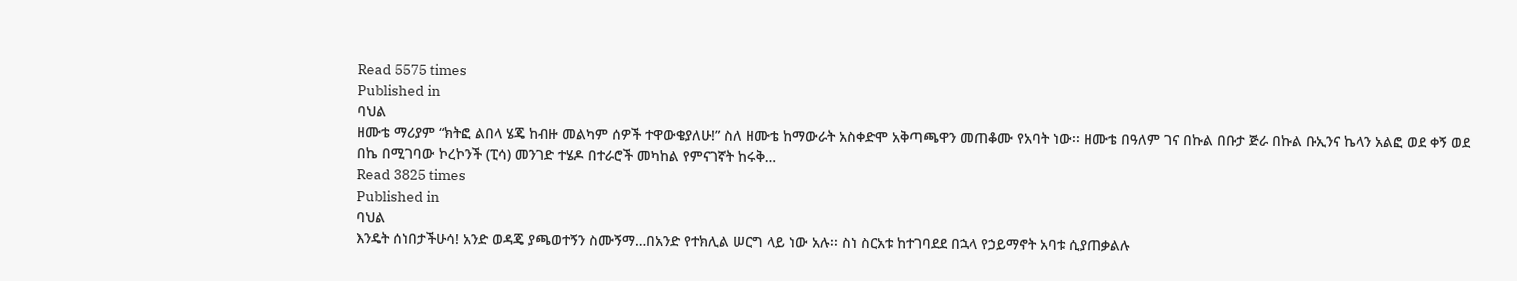Read 5575 times
Published in
ባህል
ዘሙቴ ማሪያም “ክትፎ ልበላ ሄጄ ከብዙ መልካም ሰዎች ተዋውቄያለሁ!” ስለ ዘሙቴ ከማውራት አስቀድሞ አቅጣጫዋን መጠቆሙ የአባት ነው፡፡ ዘሙቴ በዓለም ገና በኩል በቡታ ጅራ በኩል ቡኢንና ኬላን አልፎ ወደ ቀኝ ወደ በኬ በሚገባው ኮረኮንች (ፒሳ) መንገድ ተሄዶ በተራሮች መካከል የምናገኛት ከሩቅ…
Read 3825 times
Published in
ባህል
እንዴት ሰነበታችሁሳ! አንድ ወዳጄ ያጫወተኝን ስሙኝማ…በአንድ የተክሊል ሠርግ ላይ ነው አሉ፡፡ ስነ ስርአቱ ከተገባደደ በኋላ የኃይማኖት አባቱ ሲያጠቃልሉ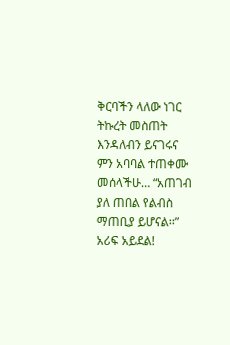ቅርባችን ላለው ነገር ትኩረት መስጠት እንዳለብን ይናገሩና ምን አባባል ተጠቀሙ መሰላችሁ… “አጠገብ ያለ ጠበል የልብስ ማጠቢያ ይሆናል፡፡” አሪፍ አይደል!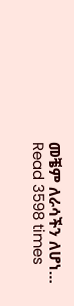መቼም ለራሳችን ለሆነ…
Read 3598 times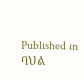Published in
ባህል